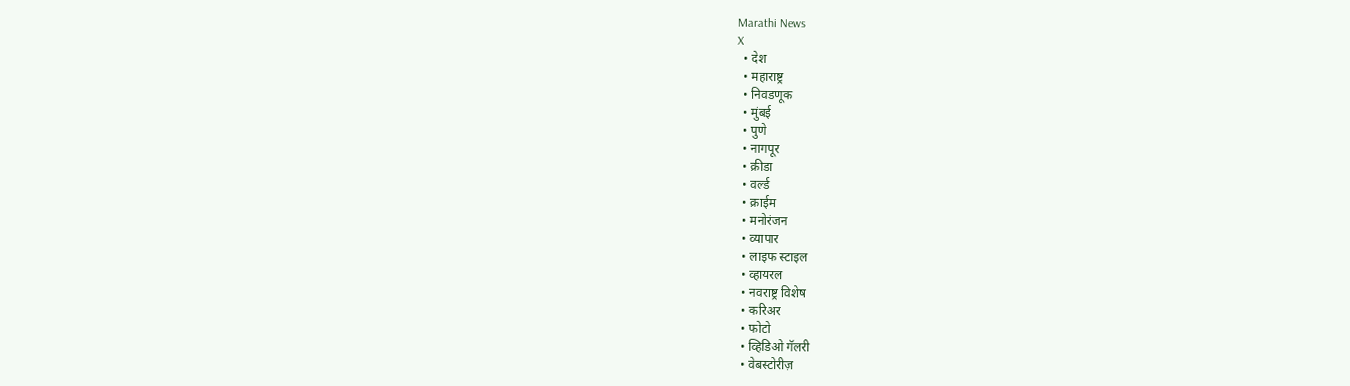Marathi News
X
  • देश
  • महाराष्ट्र
  • निवडणूक
  • मुंबई
  • पुणे
  • नागपूर
  • क्रीडा
  • वर्ल्ड
  • क्राईम
  • मनोरंजन
  • व्यापार
  • लाइफ स्टाइल
  • व्हायरल
  • नवराष्ट्र विशेष
  • करिअर
  • फोटो
  • व्हिडिओ गॅलरी
  • वेबस्टोरीज़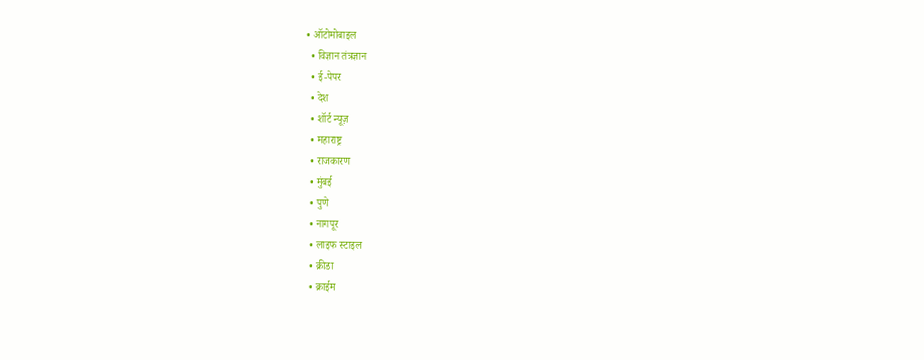• ऑटोमोबाइल
  • विज्ञान तंत्रज्ञान
  • ई-पेपर
  • देश
  • शॉर्ट न्यूज़
  • महाराष्ट्र
  • राजकारण
  • मुंबई
  • पुणे
  • नागपूर
  • लाइफ स्टाइल
  • क्रीडा
  • क्राईम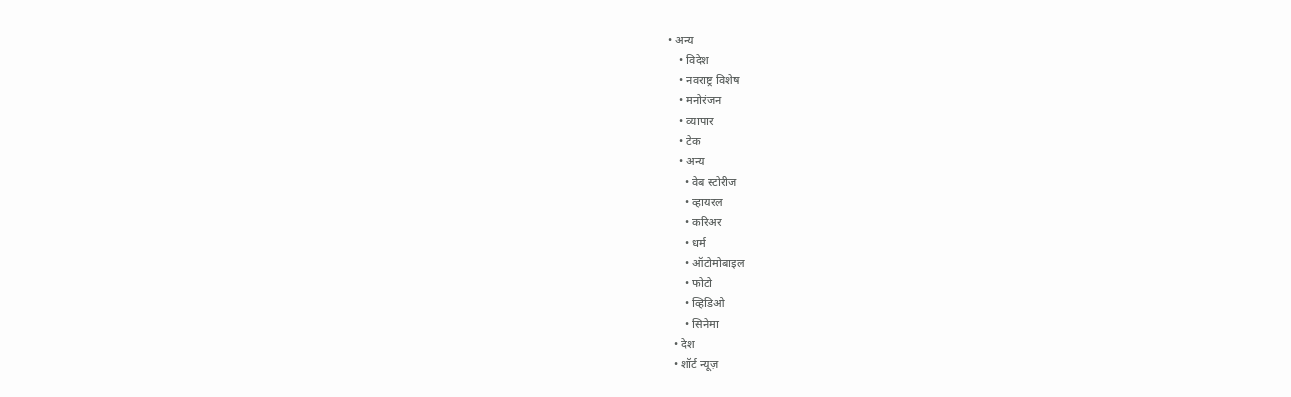• अन्य
    • विदेश
    • नवराष्ट्र विशेष
    • मनोरंजन
    • व्यापार
    • टेक
    • अन्य
      • वेब स्टोरीज
      • व्हायरल
      • करिअर
      • धर्म
      • ऑटोमोबाइल
      • फोटो
      • व्हिडिओ
      • सिनेमा
  • देश
  • शॉर्ट न्यूज़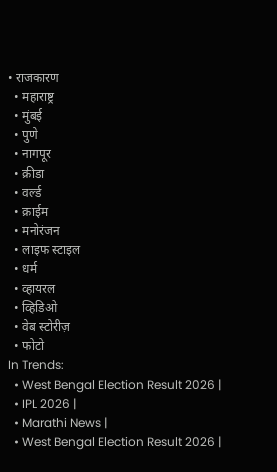• राजकारण
  • महाराष्ट्र
  • मुंबई
  • पुणे
  • नागपूर
  • क्रीडा
  • वर्ल्ड
  • क्राईम
  • मनोरंजन
  • लाइफ स्टाइल
  • धर्म
  • व्हायरल
  • व्हिडिओ
  • वेब स्टोरीज़
  • फोटो
In Trends:
  • West Bengal Election Result 2026 |
  • IPL 2026 |
  • Marathi News |
  • West Bengal Election Result 2026 |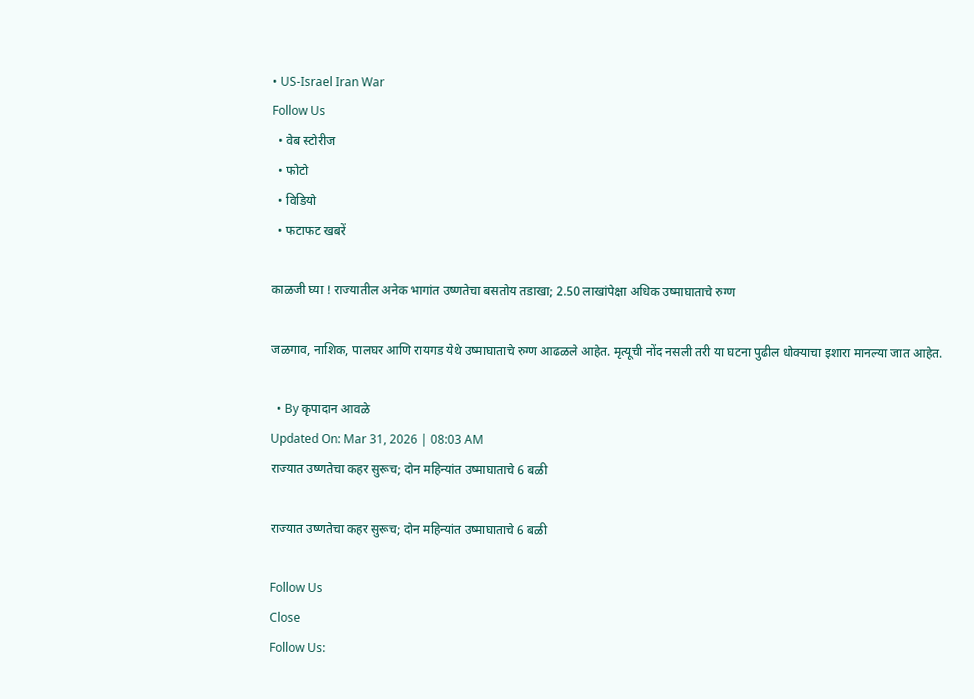• US-Israel Iran War
Follow Us
  • वेब स्टोरीज
  • फोटो
  • विडियो
  • फटाफट खबरें

काळजी घ्या ! राज्यातील अनेक भागांत उष्णतेचा बसतोय तडाखा; 2.50 लाखांपेक्षा अधिक उष्माघाताचे रुग्ण

जळगाव, नाशिक, पालघर आणि रायगड येथे उष्माघाताचे रुग्ण आढळले आहेत. मृत्यूची नोंद नसली तरी या घटना पुढील धोक्याचा इशारा मानल्या जात आहेत.

  • By कृपादान आवळे
Updated On: Mar 31, 2026 | 08:03 AM
राज्यात उष्णतेचा कहर सुरूच; दोन महिन्यांत उष्माघाताचे 6 बळी

राज्यात उष्णतेचा कहर सुरूच; दोन महिन्यांत उष्माघाताचे 6 बळी

Follow Us
Close
Follow Us: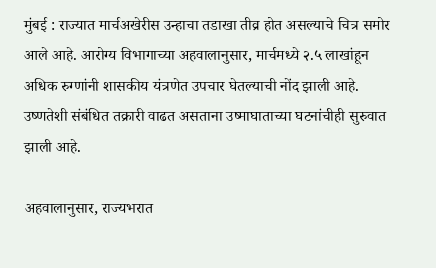मुंबई : राज्यात मार्चअखेरीस उन्हाचा तडाखा तीव्र होत असल्याचे चित्र समोर आले आहे. आरोग्य विभागाच्या अहवालानुसार, मार्चमध्ये २.५ लाखांहून अधिक रुग्णांनी शासकीय यंत्रणेत उपचार घेतल्याची नोंद झाली आहे. उष्णतेशी संबंधित तक्रारी वाढत असताना उष्माघाताच्या घटनांचीही सुरुवात झाली आहे.

अहवालानुसार, राज्यभरात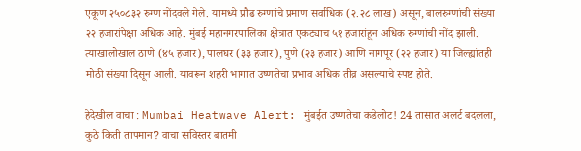एकूण २५०८३२ रुग्ण नोंदवले गेले. यामध्ये प्रौढ रुग्णांचे प्रमाण सर्वाधिक (२.२८ लाख) असून, बालरुग्णांची संख्या २२ हजारांपेक्षा अधिक आहे. मुंबई महानगरपालिका क्षेत्रात एकट्याच ५१ हजारांहून अधिक रुग्णांची नोंद झाली. त्याखालोखाल ठाणे (४५ हजार), पालघर (३३ हजार), पुणे (२३ हजार) आणि नागपूर (२२ हजार) या जिल्ह्यांतही मोठी संख्या दिसून आली. यावरून शहरी भागात उष्णतेचा प्रभाव अधिक तीव्र असल्याचे स्पष्ट होते.

हेदेखील वाचा : Mumbai Heatwave Alert: मुंबईत उष्णतेचा कडेलोट! 24 तासात अलर्ट बदलला, कुठे किती तापमान? वाचा सविस्तर बातमी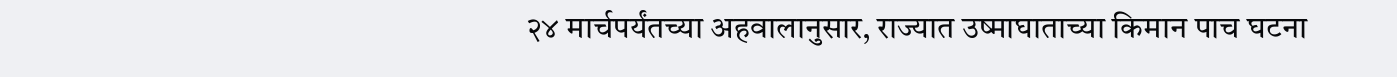२४ मार्चपर्यंतच्या अहवालानुसार, राज्यात उष्माघाताच्या किमान पाच घटना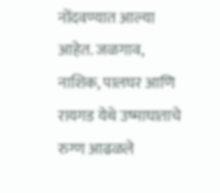नोंदवण्यात आल्या आहेत. जळगाव, नाशिक, पालघर आणि रायगड येथे उष्माघाताचे रुग्ण आढळले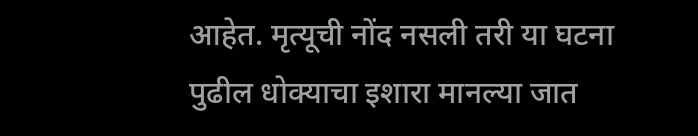आहेत. मृत्यूची नोंद नसली तरी या घटना पुढील धोक्याचा इशारा मानल्या जात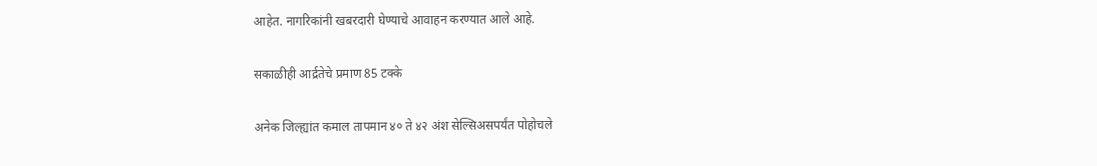आहेत. नागरिकांनी खबरदारी घेण्याचे आवाहन करण्यात आले आहे.

सकाळीही आर्द्रतेचे प्रमाण 85 टक्के

अनेक जिल्ह्यांत कमाल तापमान ४० ते ४२ अंश सेल्सिअसपर्यंत पोहोचले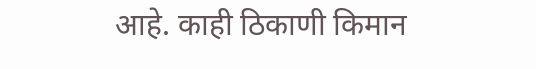आहे. काही ठिकाणी किमान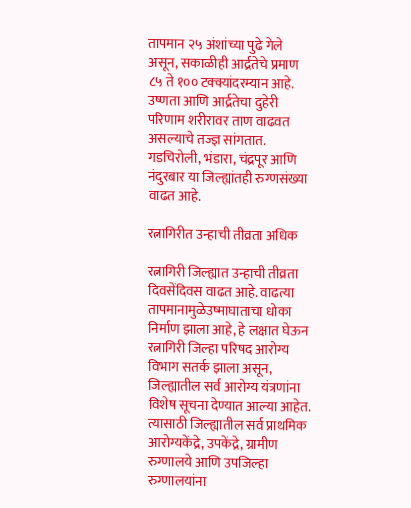तापमान २५ अंशांच्या पुढे गेले असून, सकाळीही आर्द्रतेचे प्रमाण ८५ ते १०० टक्क्यांदरम्यान आहे. उष्णता आणि आर्द्रतेचा दुहेरी परिणाम शरीरावर ताण वाढवत असल्याचे तज्ज्ञ सांगतात. गडचिरोली, भंडारा, चंद्रपूर आणि नंदुरबार या जिल्ह्यांतही रुग्णसंख्या वाढत आहे.

रत्नागिरीत उन्हाची तीव्रता अधिक

रत्नागिरी जिल्ह्यात उन्हाची तीव्रता दिवसेंदिवस वाढत आहे. वाढत्या तापमानामुळेउष्माघाताचा धोका निर्माण झाला आहे, हे लक्षात घेऊन रत्नागिरी जिल्हा परिषद आरोग्य विभाग सतर्क झाला असून, जिल्ह्यातील सर्व आरोग्य यंत्रणांना विशेष सूचना देण्यात आल्या आहेत. त्यासाठी जिल्ह्यातील सर्व प्राथमिक आरोग्यकेंद्रे, उपकेंद्रे, ग्रामीण रुग्णालये आणि उपजिल्हा रुग्णालयांना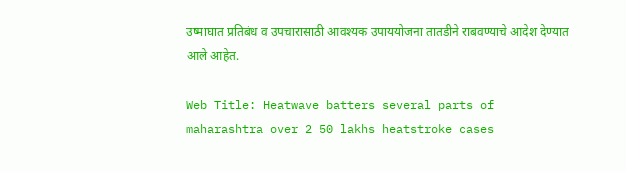उष्माघात प्रतिबंध व उपचारासाठी आवश्यक उपाययोजना तातडीने राबवण्याचे आदेश देण्यात आले आहेत.

Web Title: Heatwave batters several parts of maharashtra over 2 50 lakhs heatstroke cases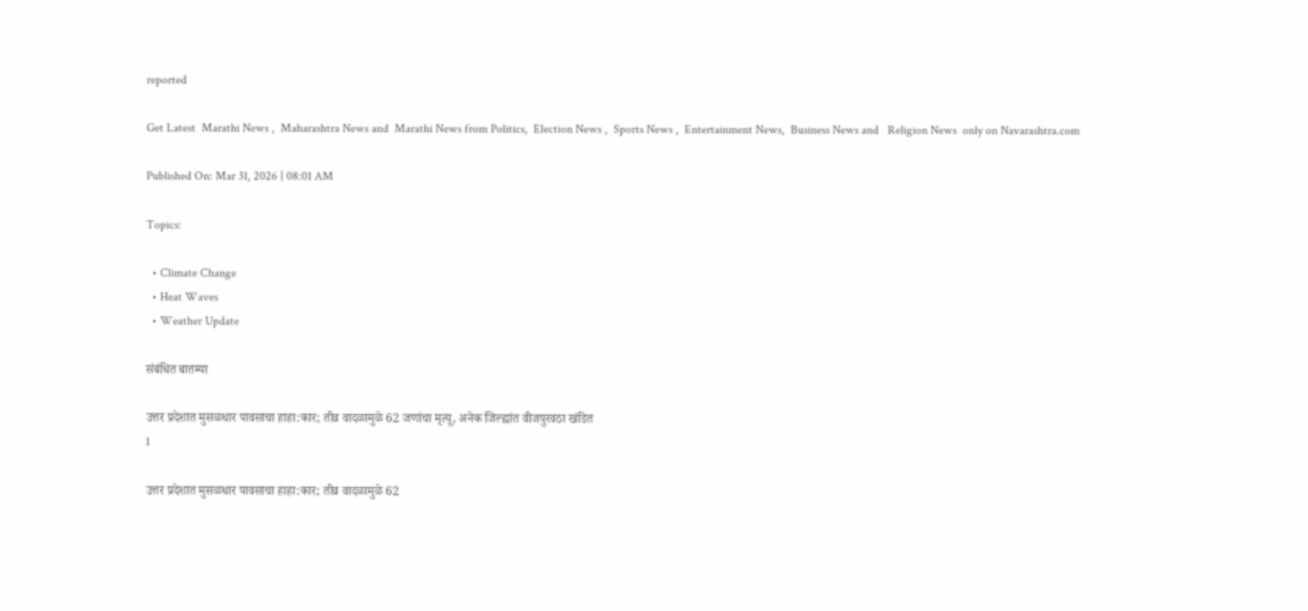reported

Get Latest  Marathi News ,  Maharashtra News and  Marathi News from Politics,  Election News ,  Sports News ,  Entertainment News,  Business News and   Religion News  only on Navarashtra.com

Published On: Mar 31, 2026 | 08:01 AM

Topics:

  • Climate Change
  • Heat Waves
  • Weather Update

संबंधित बातम्या

उत्तर प्रदेशात मुसळधार पावसाचा हाहा:कार; तीव्र वादळामुळे 62 जणांचा मृत्यू, अनेक जिल्ह्यांत वीजपुरवठा खंडित
1

उत्तर प्रदेशात मुसळधार पावसाचा हाहा:कार; तीव्र वादळामुळे 62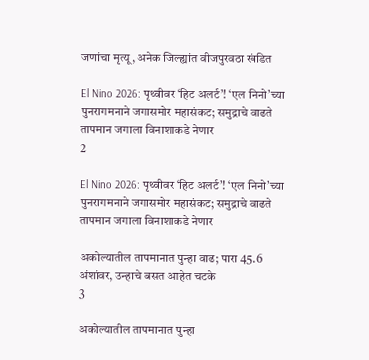जणांचा मृत्यू, अनेक जिल्ह्यांत वीजपुरवठा खंडित

El Nino 2026: पृथ्वीवर ‘हिट अलर्ट’! ‘एल निनो’च्या पुनरागमनाने जगासमोर महासंकट; समुद्राचे वाढते तापमान जगाला विनाशाकडे नेणार
2

El Nino 2026: पृथ्वीवर ‘हिट अलर्ट’! ‘एल निनो’च्या पुनरागमनाने जगासमोर महासंकट; समुद्राचे वाढते तापमान जगाला विनाशाकडे नेणार

अकोल्यातील तापमानात पुन्हा वाढ; पारा 45.6 अंशांवर, उन्हाचे बसत आहेत चटके
3

अकोल्यातील तापमानात पुन्हा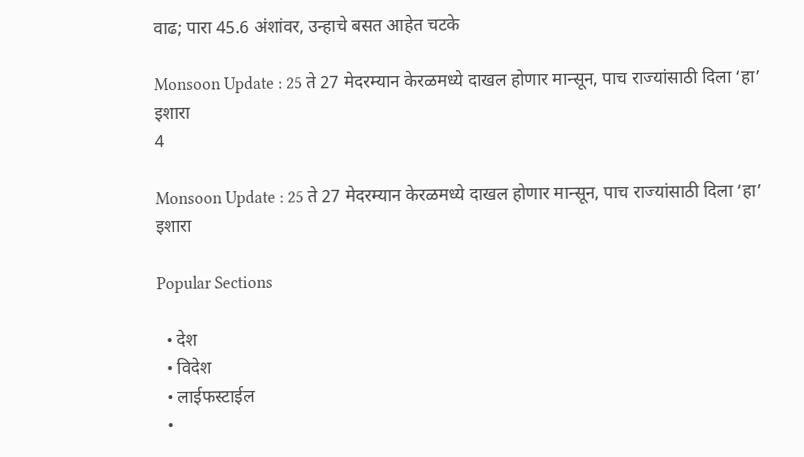वाढ; पारा 45.6 अंशांवर, उन्हाचे बसत आहेत चटके

Monsoon Update : 25 ते 27 मेदरम्यान केरळमध्ये दाखल होणार मान्सून, पाच राज्यांसाठी दिला ‘हा’ इशारा
4

Monsoon Update : 25 ते 27 मेदरम्यान केरळमध्ये दाखल होणार मान्सून, पाच राज्यांसाठी दिला ‘हा’ इशारा

Popular Sections

  • देश
  • विदेश
  • लाईफस्टाईल
  •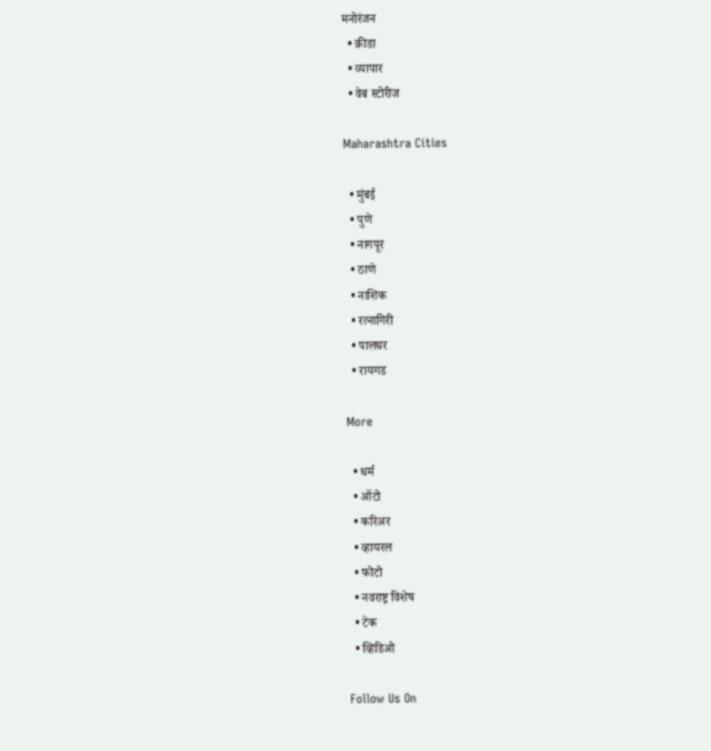मनोरंजन
  • क्रीडा
  • व्यापार
  • वेब स्टोरीज

Maharashtra Cities

  • मुंबई
  • पुणे
  • नागपूर
  • ठाणे
  • नाशिक
  • रत्नागिरी
  • पालघर
  • रायगड

More

  • धर्म
  • ऑटो
  • करिअर
  • व्हायरल
  • फोटो
  • नवराष्ट्र विशेष
  • टेक
  • व्हिडिओ

Follow Us On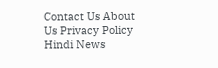Contact Us About Us Privacy Policy
Hindi News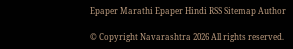Epaper Marathi Epaper Hindi RSS Sitemap Author

© Copyright Navarashtra 2026 All rights reserved.